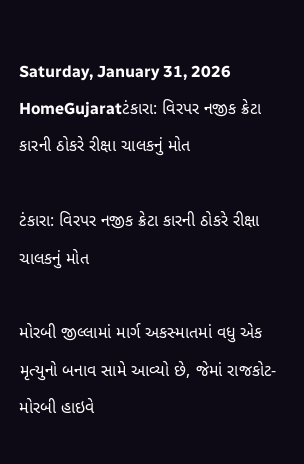Saturday, January 31, 2026
HomeGujaratટંકારા: વિરપર નજીક ક્રેટા કારની ઠોકરે રીક્ષા ચાલકનું મોત

ટંકારા: વિરપર નજીક ક્રેટા કારની ઠોકરે રીક્ષા ચાલકનું મોત

મોરબી જીલ્લામાં માર્ગ અકસ્માતમાં વધુ એક મૃત્યુનો બનાવ સામે આવ્યો છે, જેમાં રાજકોટ-મોરબી હાઇવે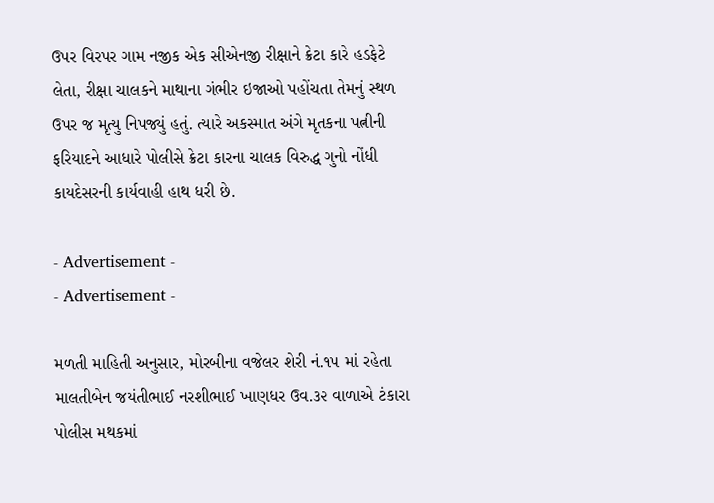ઉપર વિરપર ગામ નજીક એક સીએનજી રીક્ષાને ક્રેટા કારે હડફેટે લેતા, રીક્ષા ચાલકને માથાના ગંભીર ઇજાઓ પહોંચતા તેમનું સ્થળ ઉપર જ મૃત્યુ નિપજ્યું હતું. ત્યારે અકસ્માત અંગે મૃતકના પત્નીની ફરિયાદને આધારે પોલીસે ક્રેટા કારના ચાલક વિરુદ્ધ ગુનો નોંધી કાયદેસરની કાર્યવાહી હાથ ધરી છે.

- Advertisement -
- Advertisement -

મળતી માહિતી અનુસાર, મોરબીના વજેલર શેરી નં.૧૫ માં રહેતા માલતીબેન જયંતીભાઈ નરશીભાઈ ખાણધર ઉવ.૩૨ વાળાએ ટંકારા પોલીસ મથકમાં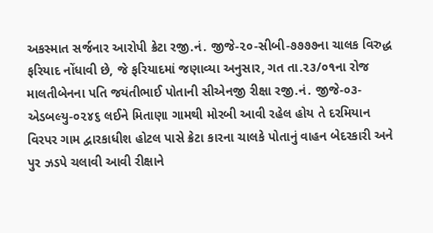અકસ્માત સર્જનાર આરોપી ક્રેટા રજી.નં. જીજે-૨૦-સીબી-૭૭૭૭ના ચાલક વિરુદ્ધ ફરિયાદ નોંધાવી છે, જે ફરિયાદમાં જણાવ્યા અનુસાર, ગત તા.૨૩/૦૧ના રોજ માલતીબેનના પતિ જયંતીભાઈ પોતાની સીએનજી રીક્ષા રજી.નં. જીજે-૦૩-એડબલ્યુ-૦૨૪૬ લઈને મિતાણા ગામથી મોરબી આવી રહેલ હોય તે દરમિયાન વિરપર ગામ દ્વારકાધીશ હોટલ પાસે ક્રેટા કારના ચાલકે પોતાનું વાહન બેદરકારી અને પુર ઝડપે ચલાવી આવી રીક્ષાને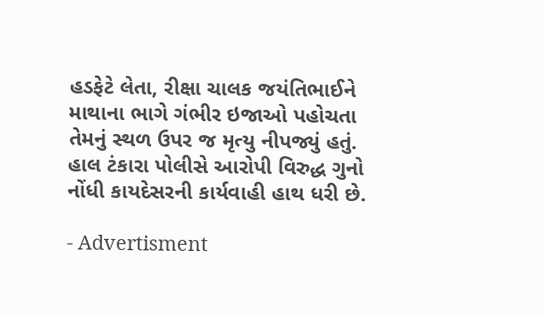હડફેટે લેતા, રીક્ષા ચાલક જયંતિભાઈને માથાના ભાગે ગંભીર ઇજાઓ પહોચતા તેમનું સ્થળ ઉપર જ મૃત્યુ નીપજ્યું હતું. હાલ ટંકારા પોલીસે આરોપી વિરુદ્ધ ગુનો નોંધી કાયદેસરની કાર્યવાહી હાથ ધરી છે.

- Advertisment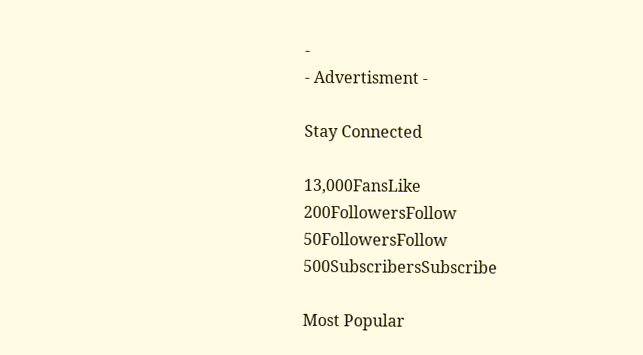-
- Advertisment -

Stay Connected

13,000FansLike
200FollowersFollow
50FollowersFollow
500SubscribersSubscribe

Most Popular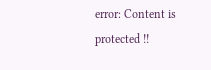error: Content is protected !!